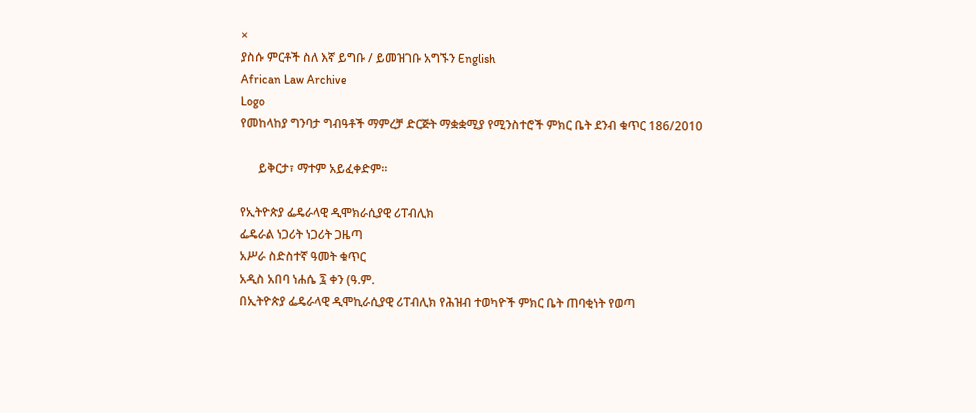×
ያስሱ ምርቶች ስለ እኛ ይግቡ / ይመዝገቡ አግኙን English
African Law Archive
Logo
የመከላከያ ግንባታ ግብዓቶች ማምረቻ ድርጅት ማቋቋሚያ የሚንስተሮች ምክር ቤት ደንብ ቁጥር 186/2010

      ይቅርታ፣ ማተም አይፈቀድም።

የኢትዮጵያ ፌዴራላዊ ዲሞክራሲያዊ ሪፐብሊክ
ፌዴራል ነጋሪት ነጋሪት ጋዜጣ
አሥራ ስድስተኛ ዓመት ቁጥር
አዲስ አበባ ነሐሴ ፯ ቀን (ዓ.ም.
በኢትዮጵያ ፌዴራላዊ ዲሞኪራሲያዊ ሪፐብሊክ የሕዝብ ተወካዮች ምክር ቤት ጠባቂነት የወጣ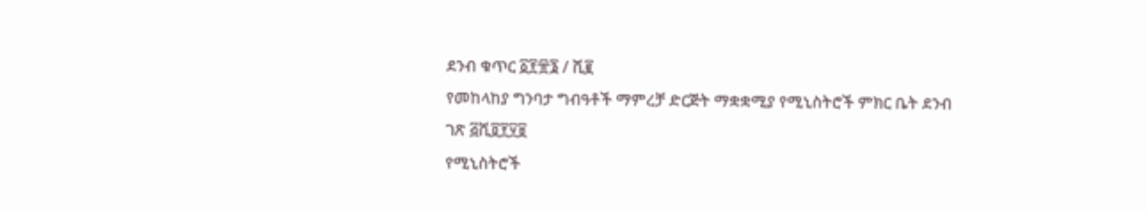ደንብ ቁጥር ፩፻፹፮ / ሺ፪
የመከላከያ ግንባታ ግብዓቶች ማምረቻ ድርጅት ማቋቋሚያ የሚኒስትሮች ምክር ቤት ደንብ
ገጽ ፭ሺ፬፻፶፱
የሚኒስትሮች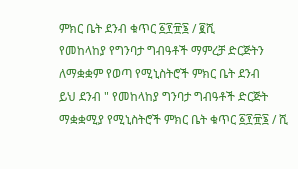ምክር ቤት ደንብ ቁጥር ፩፻፹፮ / ፪ሺ
የመከላከያ የግንባታ ግብዓቶች ማምረቻ ድርጅትን ለማቋቋም የወጣ የሚኒስትሮች ምክር ቤት ደንብ
ይህ ደንብ " የመከላከያ ግንባታ ግብዓቶች ድርጅት ማቋቋሚያ የሚኒስትሮች ምክር ቤት ቁጥር ፩፻፹፮ / ሺ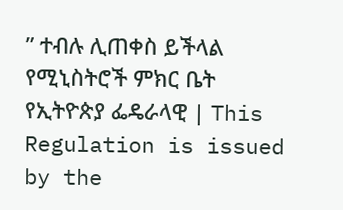” ተብሉ ሊጠቀስ ይችላል
የሚኒስትሮች ምክር ቤት የኢትዮጵያ ፌዴራላዊ | This Regulation is issued by the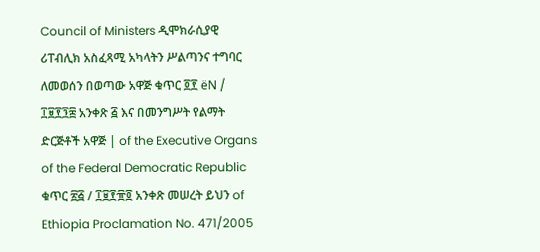Council of Ministers ዲሞክራሲያዊ ሪፐብሊክ አስፈጻሚ አካላትን ሥልጣንና ተግባር ለመወሰን በወጣው አዋጅ ቁጥር ፬፻ ëN / ፲፱፻፺፰ አንቀጽ ፭ እና በመንግሥት የልማት ድርጅቶች አዋጅ | of the Executive Organs of the Federal Democratic Republic ቁጥር ፳፭ / ፲፱፻፹፬ አንቀጽ መሠረት ይህን of Ethiopia Proclamation No. 471/2005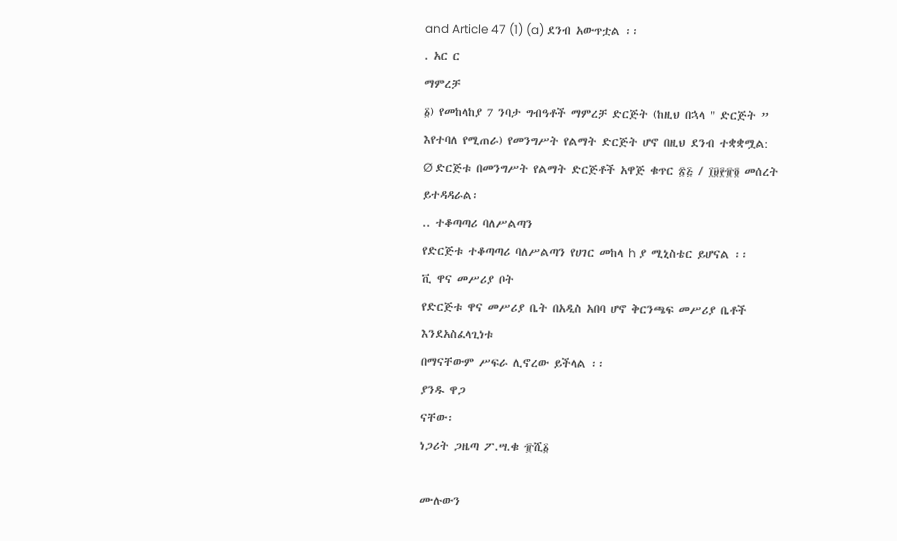and Article 47 (1) (a) ደንብ አውጥቷል ፡፡
. አር ር
ማምረቻ
፩) የመከላከያ 7 ንባታ ግብዓቶች ማምረቻ ድርጅት (ከዚህ በኋላ " ድርጅት ” እየተባለ የሚጠራ) የመንግሥት የልማት ድርጅት ሆኖ በዚህ ደንብ ተቋቋሟል:
Ø ድርጅቱ በመንግሥት የልማት ድርጅቶች አዋጅ ቁጥር ፳፭ / ፲፱፻፹፬ መሰረት ይተዳዳራል፡
.. ተቆጣጣሪ ባለሥልጣን
የድርጅቱ ተቆጣጣሪ ባለሥልጣን የሀገር መከላ h ያ ሚኒስቴር ይሆናል ፡፡
ቪ ዋና መሥሪያ ቦት
የድርጅቱ ዋና መሥሪያ ቤት በአዲስ አበባ ሆኖ ቅርንጫፍ መሥሪያ ቤቶች
እንደአስፈላጊነቱ
በማናቸውም ሥፍራ ሊኖረው ይችላል ፡፡
ያንዱ ዋጋ
ናቸው፡
ነጋሪት ጋዜጣ ፖ.ሣ.ቁ ፹ሺ፩

ሙሉውን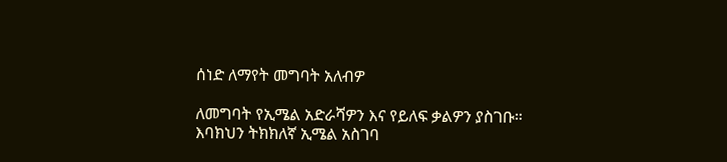ሰነድ ለማየት መግባት አለብዎ

ለመግባት የኢሜል አድራሻዎን እና የይለፍ ቃልዎን ያስገቡ።
እባክህን ትክክለኛ ኢሜል አስገባ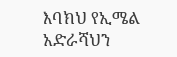እባክህ የኢሜል አድራሻህን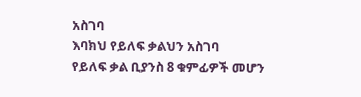አስገባ
እባክህ የይለፍ ቃልህን አስገባ
የይለፍ ቃል ቢያንስ 8 ቁምፊዎች መሆን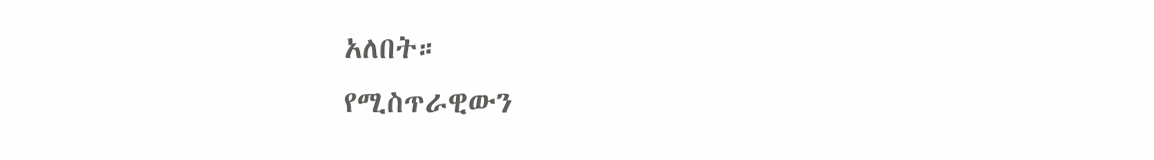አለበት።
የሚስጥራዊውን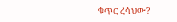ቁጥር ረሳህው?